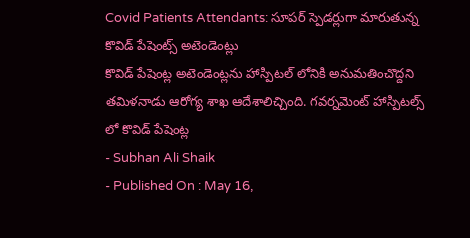Covid Patients Attendants: సూపర్ స్పెడర్లుగా మారుతున్న కొవిడ్ పేషెంట్స్ అటెండెంట్లు
కొవిడ్ పేషెంట్ల అటెండెంట్లను హాస్పిటల్ లోనికి అనుమతించొద్దని తమిళనాడు ఆరోగ్య శాఖ ఆదేశాలిచ్చింది. గవర్నమెంట్ హాస్పిటల్స్ లో కొవిడ్ పేషెంట్ల
- Subhan Ali Shaik
- Published On : May 16,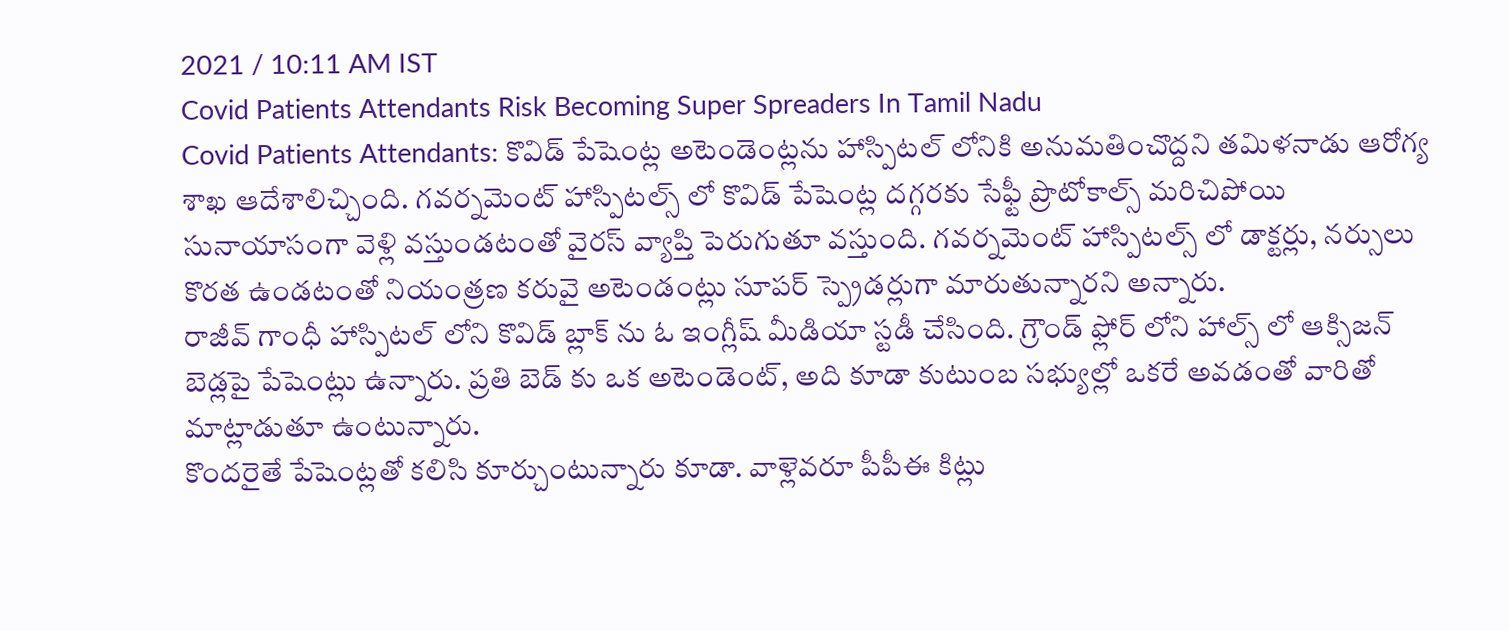2021 / 10:11 AM IST
Covid Patients Attendants Risk Becoming Super Spreaders In Tamil Nadu
Covid Patients Attendants: కొవిడ్ పేషెంట్ల అటెండెంట్లను హాస్పిటల్ లోనికి అనుమతించొద్దని తమిళనాడు ఆరోగ్య శాఖ ఆదేశాలిచ్చింది. గవర్నమెంట్ హాస్పిటల్స్ లో కొవిడ్ పేషెంట్ల దగ్గరకు సేఫ్టీ ప్రొటోకాల్స్ మరిచిపోయి సునాయాసంగా వెళ్లి వస్తుండటంతో వైరస్ వ్యాప్తి పెరుగుతూ వస్తుంది. గవర్నమెంట్ హాస్పిటల్స్ లో డాక్టర్లు, నర్సులు కొరత ఉండటంతో నియంత్రణ కరువై అటెండంట్లు సూపర్ స్ప్రెడర్లుగా మారుతున్నారని అన్నారు.
రాజీవ్ గాంధీ హాస్పిటల్ లోని కొవిడ్ బ్లాక్ ను ఓ ఇంగ్లీష్ మీడియా స్టడీ చేసింది. గ్రౌండ్ ఫ్లోర్ లోని హాల్స్ లో ఆక్సిజన్ బెడ్లపై పేషెంట్లు ఉన్నారు. ప్రతి బెడ్ కు ఒక అటెండెంట్, అది కూడా కుటుంబ సభ్యుల్లో ఒకరే అవడంతో వారితో మాట్లాడుతూ ఉంటున్నారు.
కొందరైతే పేషెంట్లతో కలిసి కూర్చుంటున్నారు కూడా. వాళ్లెవరూ పీపీఈ కిట్లు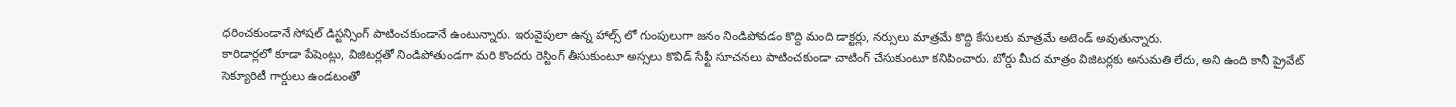ధరించకుండానే సోషల్ డిస్టన్సింగ్ పాటించకుండానే ఉంటున్నారు. ఇరువైపులా ఉన్న హాల్స్ లో గుంపులుగా జనం నిండిపోవడం కొద్ది మంది డాక్టర్లు, నర్సులు మాత్రమే కొద్ది కేసులకు మాత్రమే అటెండ్ అవుతున్నారు.
కారిడార్లలో కూడా పేషెంట్లు, విజిటర్లతో నిండిపోతుండగా మరి కొందరు రెస్టింగ్ తీసుకుంటూ అస్సలు కొవిడ్ సేఫ్టీ సూచనలు పాటించకుండా చాటింగ్ చేసుకుంటూ కనిపించారు. బోర్డు మీద మాత్రం విజిటర్లకు అనుమతి లేదు, అని ఉంది కానీ ప్రైవేట్ సెక్యూరిటీ గార్డులు ఉండటంతో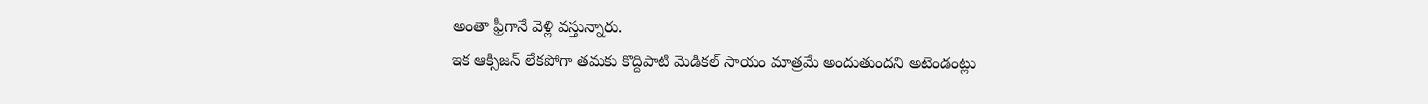అంతా ఫ్రీగానే వెళ్లి వస్తున్నారు.
ఇక ఆక్సిజన్ లేకపోగా తమకు కొద్దిపాటి మెడికల్ సాయం మాత్రమే అందుతుందని అటెండంట్లు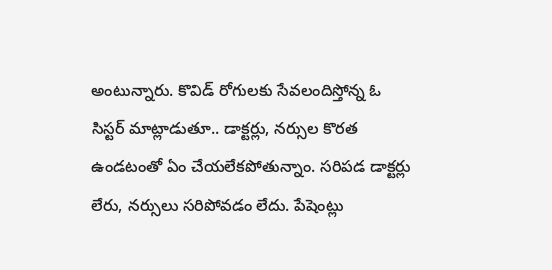అంటున్నారు. కొవిడ్ రోగులకు సేవలందిస్తోన్న ఓ సిస్టర్ మాట్లాడుతూ.. డాక్టర్లు, నర్సుల కొరత ఉండటంతో ఏం చేయలేకపోతున్నాం. సరిపడ డాక్టర్లు లేరు, నర్సులు సరిపోవడం లేదు. పేషెంట్లు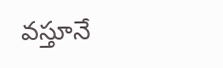వస్తూనే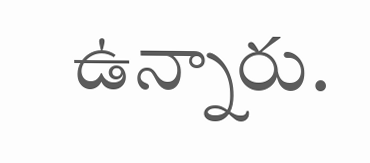ఉన్నారు.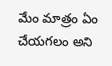మేం మాత్రం ఏం చేయగలం అని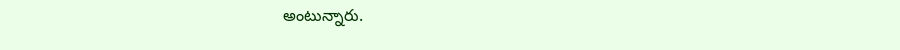అంటున్నారు.